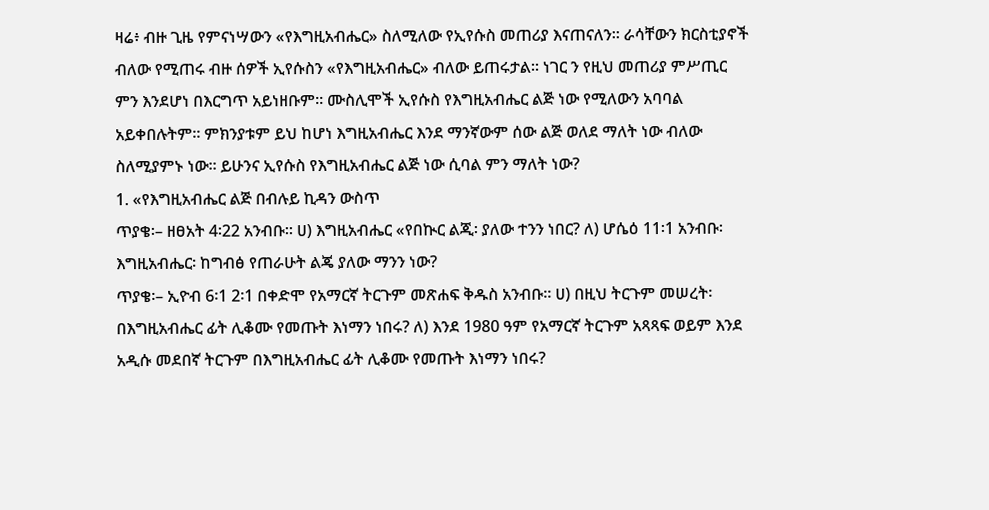ዛሬ፥ ብዙ ጊዜ የምናነሣውን «የእግዚአብሔር» ስለሚለው የኢየሱስ መጠሪያ እናጠናለን። ራሳቸውን ክርስቲያኖች ብለው የሚጠሩ ብዙ ሰዎች ኢየሱስን «የእግዚአብሔር» ብለው ይጠሩታል። ነገር ን የዚህ መጠሪያ ምሥጢር ምን እንደሆነ በእርግጥ አይነዘቡም። ሙስሊሞች ኢየሱስ የእግዚአብሔር ልጅ ነው የሚለውን አባባል አይቀበሉትም። ምክንያቱም ይህ ከሆነ እግዚአብሔር እንደ ማንኛውም ሰው ልጅ ወለደ ማለት ነው ብለው ስለሚያምኑ ነው። ይሁንና ኢየሱስ የእግዚአብሔር ልጅ ነው ሲባል ምን ማለት ነው?
1. «የእግዚአብሔር ልጅ በብሉይ ኪዳን ውስጥ
ጥያቄ፡– ዘፀአት 4፡22 አንብቡ። ሀ) እግዚአብሔር «የበኲር ልጂ፡ ያለው ተንን ነበር? ለ) ሆሴዕ 11፡1 አንብቡ፡ እግዚአብሔር፡ ከግብፅ የጠራሁት ልጄ ያለው ማንን ነው?
ጥያቄ፡– ኢዮብ 6፡1 2፡1 በቀድሞ የአማርኛ ትርጉም መጽሐፍ ቅዱስ አንብቡ። ሀ) በዚህ ትርጉም መሠረት፡ በእግዚአብሔር ፊት ሊቆሙ የመጡት እነማን ነበሩ? ለ) እንደ 1980 ዓም የአማርኛ ትርጉም አጻጻፍ ወይም እንደ አዲሱ መደበኛ ትርጉም በእግዚአብሔር ፊት ሊቆሙ የመጡት እነማን ነበሩ?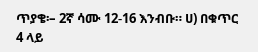ጥያቄ፡– 2ኛ ሳሙ 12-16 እንብቡ። ሀ) በቁጥር 4 ላይ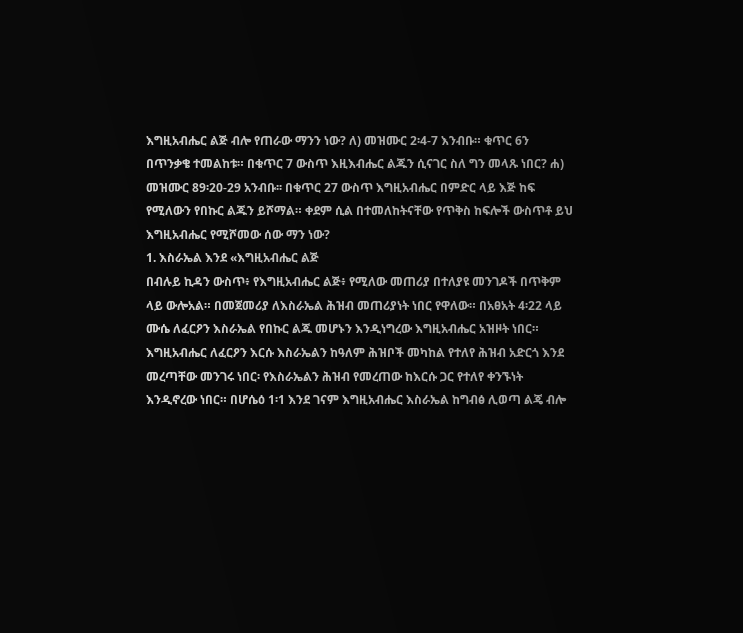እግዚአብሔር ልጅ ብሎ የጠራው ማንን ነው? ለ) መዝሙር 2፡4-7 እንብቡ። ቁጥር 6ን በጥንቃቄ ተመልከቱ። በቁጥር 7 ውስጥ እዚእብሔር ልጁን ሲናገር ስለ ግን መላጹ ነበር? ሐ) መዝሙር 89፡20-29 አንብቡ፡፡ በቁጥር 27 ውስጥ እግዚአብሔር በምድር ላይ እጅ ከፍ የሚለውን የበኩር ልጁን ይሾማል። ቀደም ሲል በተመለከትናቸው የጥቅስ ከፍሎች ውስጥቶ ይህ እግዚአብሔር የሚሾመው ሰው ማን ነው?
1. እስራኤል እንደ «እግዚአብሔር ልጅ
በብሉይ ኪዳን ውስጥ፥ የእግዚአብሔር ልጅ፥ የሚለው መጠሪያ በተለያዩ መንገዶች በጥቅም ላይ ውሎአል። በመጀመሪያ ለእስራኤል ሕዝብ መጠሪያነት ነበር የዋለው። በአፀአት 4፡22 ላይ ሙሴ ለፈርዖን እስራኤል የበኩር ልጁ መሆኑን እንዲነግረው እግዚአብሔር አዝዞት ነበር። እግዚአብሔር ለፈርዖን እርሱ እስራኤልን ከዓለም ሕዝቦች መካከል የተለየ ሕዝብ አድርጎ እንደ መረጣቸው መንገሩ ነበር፡ የእስራኤልን ሕዝብ የመረጠው ከእርሱ ጋር የተለየ ቀንኙነት እንዲኖረው ነበር። በሆሴዕ 1፡1 እንደ ገናም እግዚአብሔር እስራኤል ከግብፅ ሊወጣ ልጄ ብሎ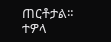ጠርቶታል።
ተዎላ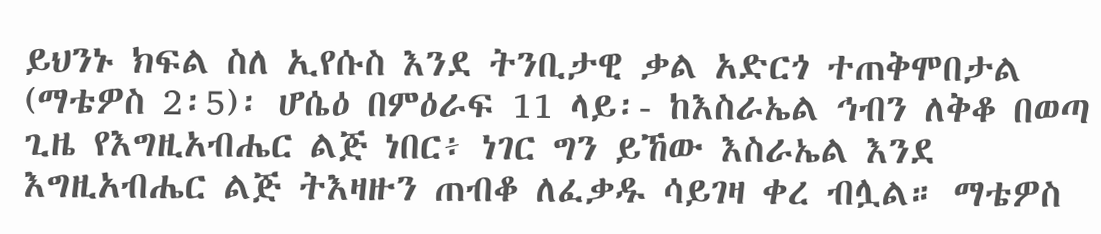ይህንኑ ክፍል ስለ ኢየሱስ እንደ ትንቢታዊ ቃል አድርጎ ተጠቅሞበታል (ማቴዎስ 2፡5)፡ ሆሴዕ በምዕራፍ 11 ላይ፡- ከእስራኤል ኅብን ለቅቆ በወጣ ጊዜ የእግዚአብሔር ልጅ ነበር፥ ነገር ግን ይኸው እስራኤል እንደ እግዚአብሔር ልጅ ትእዛዙን ጠብቆ ለፈቃዱ ሳይገዛ ቀረ ብሏል። ማቴዎስ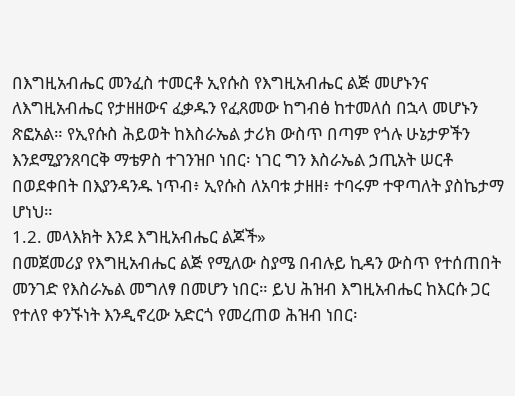በእግዚአብሔር መንፈስ ተመርቶ ኢየሱስ የእግዚአብሔር ልጅ መሆኑንና ለእግዚአብሔር የታዘዘውና ፈቃዱን የፈጸመው ከግብፅ ከተመለሰ በኋላ መሆኑን ጽፎአል። የኢየሱስ ሕይወት ከእስራኤል ታሪክ ውስጥ በጣም የጎሉ ሁኔታዎችን እንደሚያንጸባርቅ ማቴዎስ ተገንዝቦ ነበር፡ ነገር ግን እስራኤል ኃጢአት ሠርቶ በወደቀበት በእያንዳንዱ ነጥብ፥ ኢየሱስ ለአባቱ ታዘዘ፥ ተባሩም ተዋጣለት ያስኬታማ ሆነህ።
1.2. መላእክት እንደ እግዚአብሔር ልጆች»
በመጀመሪያ የእግዚአብሔር ልጅ የሚለው ስያሜ በብሉይ ኪዳን ውስጥ የተሰጠበት መንገድ የእስራኤል መግለፃ በመሆን ነበር። ይህ ሕዝብ እግዚአብሔር ከእርሱ ጋር የተለየ ቀንኙነት እንዲኖረው አድርጎ የመረጠወ ሕዝብ ነበር፡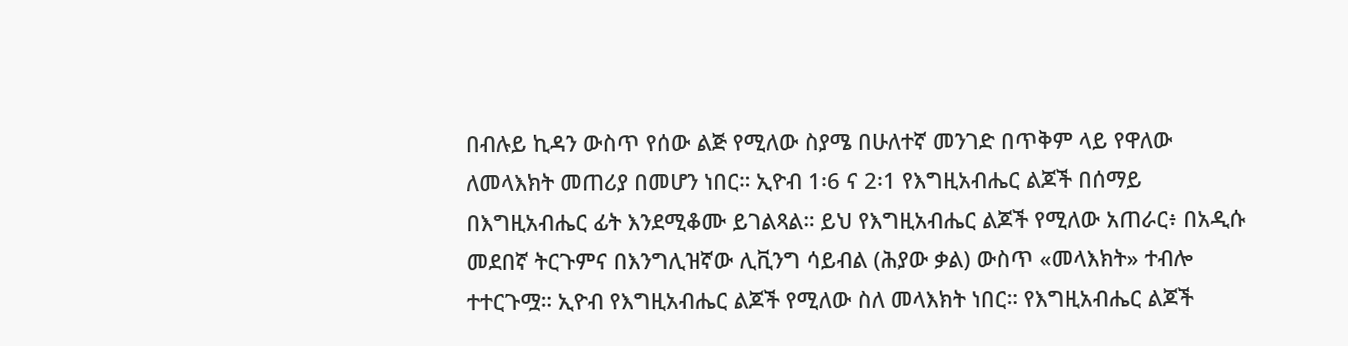በብሉይ ኪዳን ውስጥ የሰው ልጅ የሚለው ስያሜ በሁለተኛ መንገድ በጥቅም ላይ የዋለው ለመላእክት መጠሪያ በመሆን ነበር። ኢዮብ 1፡6 ና 2፡1 የእግዚአብሔር ልጆች በሰማይ በእግዚአብሔር ፊት እንደሚቆሙ ይገልጻል። ይህ የእግዚአብሔር ልጆች የሚለው አጠራር፥ በአዲሱ መደበኛ ትርጉምና በእንግሊዝኛው ሊቪንግ ሳይብል (ሕያው ቃል) ውስጥ «መላእክት» ተብሎ ተተርጉሟ። ኢዮብ የእግዚአብሔር ልጆች የሚለው ስለ መላእክት ነበር። የእግዚአብሔር ልጆች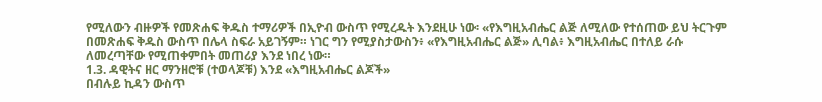የሚለውን ብዙዎች የመጽሐፍ ቅዱስ ተማሪዎች በኢዮብ ውስጥ የሚረዱት እንደዚሁ ነው፡ «የእግዚአብሔር ልጅ ለሚለው የተሰጠው ይህ ትርጉም በመጽሐፍ ቅዱስ ውስጥ በሌላ ስፍራ አይገኝም። ነገር ግን የሚያስታውስን፥ «የእግዚአብሔር ልጅ» ሊባል፥ እግዚአብሔር በተለይ ራሱ ለመረጣቸው የሚጠቀምበት መጠሪያ እንደ ነበረ ነው።
1.3. ዳዊትና ዘር ማንዘሮቹ (ተወላጆቹ) እንደ «እግዚአብሔር ልጆች»
በብሉይ ኪዳን ውስጥ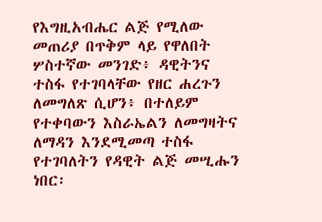የእግዚአብሔር ልጅ የሚለው መጠሪያ በጥቅም ላይ የዋለበት ሦስተኛው መንገድ፥ ዳዊትንና ተስፋ የተገባላቸው የዘር ሐረጉን ለመግለጽ ሲሆን፥ በተለይም የተቀባውን እስራኤልን ለመግዛትና ለማዳን እንደሚመጣ ተስፋ የተገባለትን የዳዊት ልጅ መሢሑን ነበር፡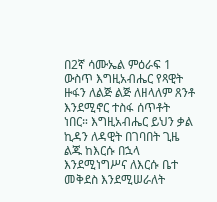በ2ኛ ሳሙኤል ምዕራፍ 1 ውስጥ እግዚአብሔር የጻዊት ዙፋን ለልጅ ልጅ ለዘላለም ጸንቶ እንደሚኖር ተስፋ ሰጥቶት ነበር። እግዚአብሔር ይህን ቃል ኪዳን ለዳዊት በገባበት ጊዜ ልጁ ከእርሱ በኋላ እንደሚነግሥና ለእርሱ ቤተ መቅደስ እንደሚሠራለት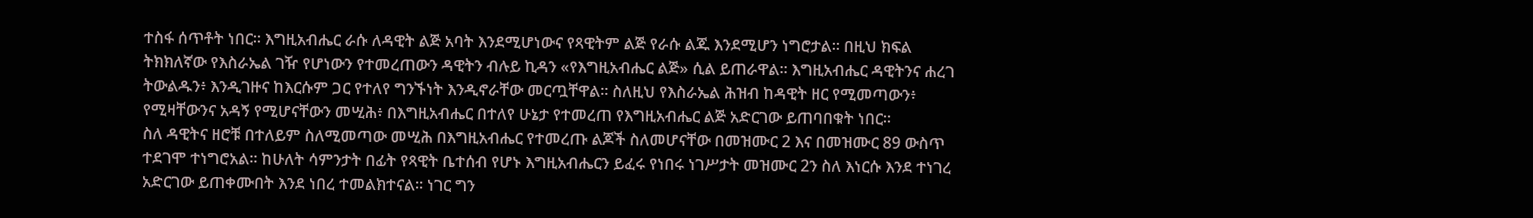ተስፋ ሰጥቶት ነበር። እግዚአብሔር ራሱ ለዳዊት ልጅ አባት እንደሚሆነውና የጻዊትም ልጅ የራሱ ልጁ እንደሚሆን ነግሮታል። በዚህ ክፍል ትክክለኛው የእስራኤል ገዥ የሆነውን የተመረጠውን ዳዊትን ብሉይ ኪዳን «የእግዚአብሔር ልጅ» ሲል ይጠራዋል። እግዚአብሔር ዳዊትንና ሐረገ ትውልዱን፥ እንዲገዙና ከእርሱም ጋር የተለየ ግንኙነት እንዲኖራቸው መርጧቸዋል። ስለዚህ የእስራኤል ሕዝብ ከዳዊት ዘር የሚመጣውን፥ የሚዛቸውንና አዳኝ የሚሆናቸውን መሢሕ፥ በእግዚአብሔር በተለየ ሁኔታ የተመረጠ የእግዚአብሔር ልጅ አድርገው ይጠባበቁት ነበር።
ስለ ዳዊትና ዘሮቹ በተለይም ስለሚመጣው መሢሕ በእግዚአብሔር የተመረጡ ልጆች ስለመሆናቸው በመዝሙር 2 እና በመዝሙር 89 ውስጥ ተደገሞ ተነግሮአል። ከሁለት ሳምንታት በፊት የጻዊት ቤተሰብ የሆኑ እግዚአብሔርን ይፈሩ የነበሩ ነገሥታት መዝሙር 2ን ስለ እነርሱ እንደ ተነገረ አድርገው ይጠቀሙበት እንደ ነበረ ተመልክተናል። ነገር ግን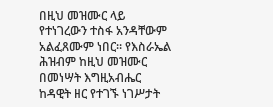በዚህ መዝሙር ላይ የተነገረውን ተስፋ አንዳቸውም አልፈጸሙም ነበር። የእስራኤል ሕዝብም ከዚህ መዝሙር በመነሣት እግዚአብሔር ከዳዊት ዘር የተገኙ ነገሥታት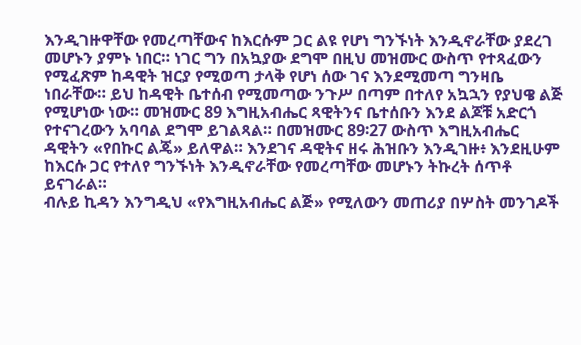እንዲገዙዋቸው የመረጣቸውና ከእርሱም ጋር ልዩ የሆነ ግንኙነት እንዲኖራቸው ያደረገ መሆኑን ያምኑ ነበር። ነገር ግን በአኳያው ደግሞ በዚህ መዝሙር ውስጥ የተጻፈውን የሚፈጽም ከዳዊት ዝርያ የሚወጣ ታላቅ የሆነ ሰው ገና እንደሚመጣ ግንዛቤ ነበራቸው። ይህ ከዳዊት ቤተሰብ የሚመጣው ንጉሥ በጣም በተለየ አኳኋን የያህዌ ልጅ የሚሆነው ነው። መዝሙር 89 እግዚአብሔር ጻዊትንና ቤተሰቡን እንደ ልጆቹ አድርጎ የተናገረውን አባባል ደግሞ ይገልጻል። በመዝሙር 89፡27 ውስጥ እግዚአብሔር ዳዊትን «የበኩር ልጄ» ይለዋል። እንደገና ዳዊትና ዘሩ ሕዝቡን እንዲገዙ፥ እንደዚሁም ከእርሱ ጋር የተለየ ግንኙነት እንዲኖራቸው የመረጣቸው መሆኑን ትኩረት ሰጥቶ ይናገራል።
ብሉይ ኪዳን እንግዲህ «የእግዚአብሔር ልጅ» የሚለውን መጠሪያ በሦስት መንገዶች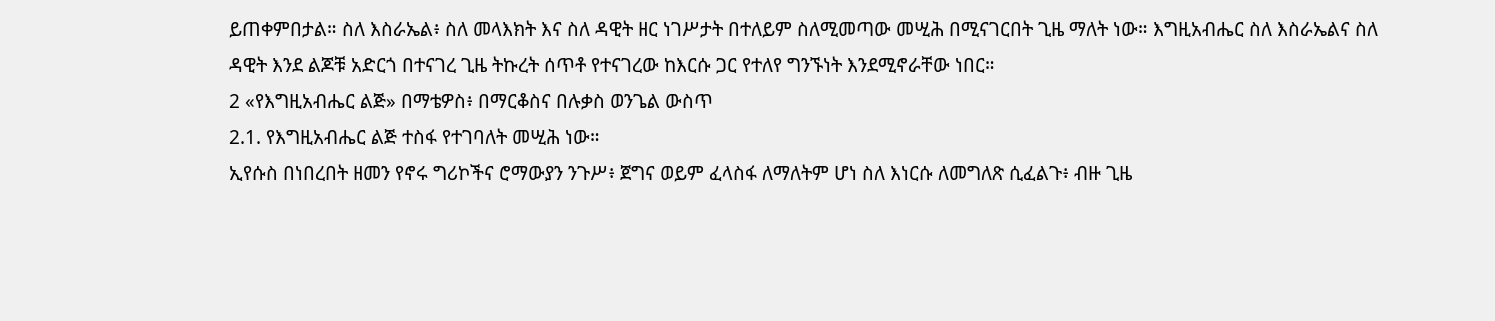ይጠቀምበታል። ስለ እስራኤል፥ ስለ መላእክት እና ስለ ዳዊት ዘር ነገሥታት በተለይም ስለሚመጣው መሢሕ በሚናገርበት ጊዜ ማለት ነው። እግዚአብሔር ስለ እስራኤልና ስለ ዳዊት እንደ ልጆቹ አድርጎ በተናገረ ጊዜ ትኩረት ሰጥቶ የተናገረው ከእርሱ ጋር የተለየ ግንኙነት እንደሚኖራቸው ነበር።
2 «የእግዚአብሔር ልጅ» በማቴዎስ፥ በማርቆስና በሉቃስ ወንጌል ውስጥ
2.1. የእግዚአብሔር ልጅ ተስፋ የተገባለት መሢሕ ነው።
ኢየሱስ በነበረበት ዘመን የኖሩ ግሪኮችና ሮማውያን ንጉሥ፥ ጀግና ወይም ፈላስፋ ለማለትም ሆነ ስለ እነርሱ ለመግለጽ ሲፈልጉ፥ ብዙ ጊዜ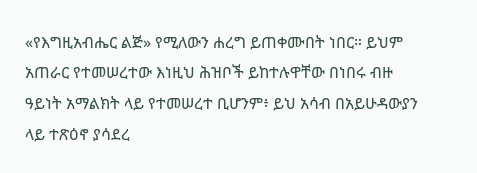«የእግዚአብሔር ልጅ» የሚለውን ሐረግ ይጠቀሙበት ነበር። ይህም አጠራር የተመሠረተው እነዚህ ሕዝቦች ይከተሉዋቸው በነበሩ ብዙ ዓይነት አማልክት ላይ የተመሠረተ ቢሆንም፥ ይህ አሳብ በአይሁዳውያን ላይ ተጽዕኖ ያሳደረ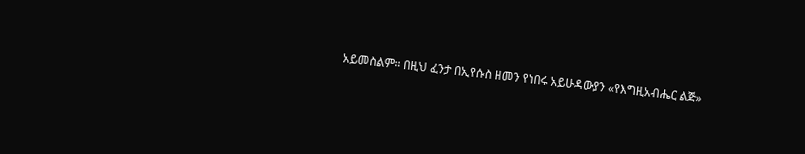አይመስልም። በዚህ ፈንታ በኢየሱስ ዘመን የነበሩ አይሁዳውያን «የእግዚአብሔር ልጅ»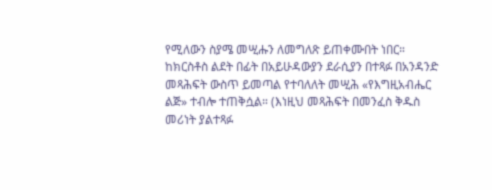የሚለውን ስያሜ መሢሑን ለመግለጽ ይጠቀሙበት ነበር። ከክርስቶስ ልደት በፊት በአይሁዳውያን ደራሲያን በተጻፉ በአንዳንድ መጻሕፍት ውስጥ ይመጣል የተባለለት መሢሕ «የእግዚአብሔር ልጅ» ተብሎ ተጠቅሷል። (እነዚህ መጻሕፍት በመንፈስ ቅዱስ መሪነት ያልተጻፉ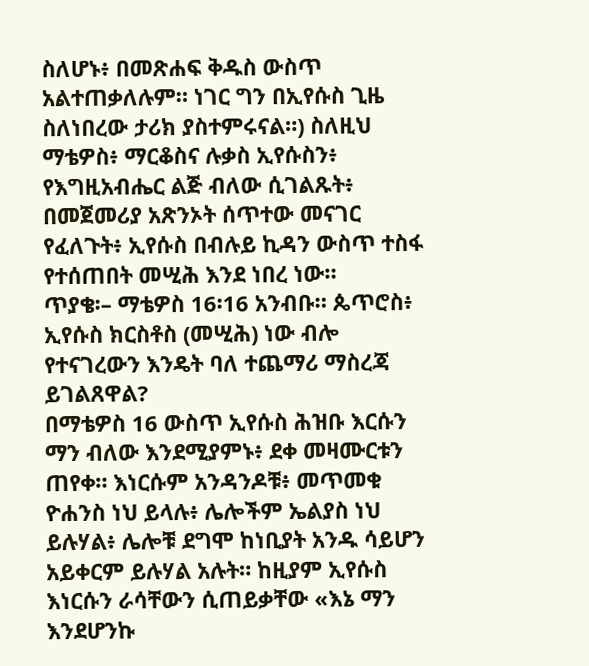ስለሆኑ፥ በመጽሐፍ ቅዱስ ውስጥ አልተጠቃለሉም። ነገር ግን በኢየሱስ ጊዜ ስለነበረው ታሪክ ያስተምሩናል።) ስለዚህ ማቴዎስ፥ ማርቆስና ሉቃስ ኢየሱስን፥ የእግዚአብሔር ልጅ ብለው ሲገልጹት፥ በመጀመሪያ አጽንኦት ሰጥተው መናገር የፈለጉት፥ ኢየሱስ በብሉይ ኪዳን ውስጥ ተስፋ የተሰጠበት መሢሕ እንደ ነበረ ነው።
ጥያቄ፡– ማቴዎስ 16፡16 አንብቡ። ጴጥሮስ፥ ኢየሱስ ክርስቶስ (መሢሕ) ነው ብሎ የተናገረውን እንዴት ባለ ተጨማሪ ማስረጃ ይገልጸዋል?
በማቴዎስ 16 ውስጥ ኢየሱስ ሕዝቡ እርሱን ማን ብለው እንደሚያምኑ፥ ደቀ መዛሙርቱን ጠየቀ። እነርሱም አንዳንዶቹ፥ መጥመቁ ዮሐንስ ነህ ይላሉ፥ ሌሎችም ኤልያስ ነህ ይሉሃል፥ ሌሎቹ ደግሞ ከነቢያት አንዱ ሳይሆን አይቀርም ይሉሃል አሉት። ከዚያም ኢየሱስ እነርሱን ራሳቸውን ሲጠይቃቸው «እኔ ማን እንደሆንኩ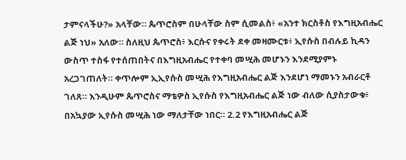ታምናላችሁ?» አላቸው። ጴጥሮስም በሁላቸው ስም ሲመልስ፥ «አንተ ክርስቶስ የእግዚአብሔር ልጅ ነህ» አለው። ስለዚህ ጴጥሮስ፥ እርሱና የቀሩት ደቀ መዛሙርቱ፥ ኢየሱስ በብሉይ ኪዳን ውስጥ ተስፋ የተሰጠበትና በእግዚአብሔር የተቀባ መሢሕ መሆኑን እንደሚያምኑ አረጋገጠለት። ቀጥሎም ኢኢየሱስ መሢሕ የእግዚአብሔር ልጅ እንደሆነ ማመኑን አብራርቶ ገለጸ። እንዲሁም ጴጥሮስና ማቴዎስ ኢየሱስ የእግዚአብሔር ልጅ ነው ብለው ሲያስታውቁ፥ በአኳያው ኢየሱስ መሢሕ ነው ማለታቸው ነበር። 2.2 የእግዚአብሔር ልጅ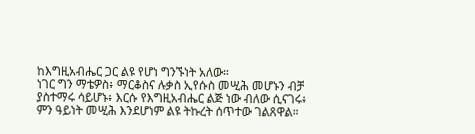ከእግዚአብሔር ጋር ልዩ የሆነ ግንኙነት አለው።
ነገር ግን ማቴዎስ፥ ማርቆስና ሉቃስ ኢየሱስ መሢሕ መሆኑን ብቻ ያስተማሩ ሳይሆኑ፥ እርሱ የእግዚአብሔር ልጅ ነው ብለው ሲናገሩ፥ ምን ዓይነት መሢሕ እንደሆነም ልዩ ትኩረት ሰጥተው ገልጸዋል።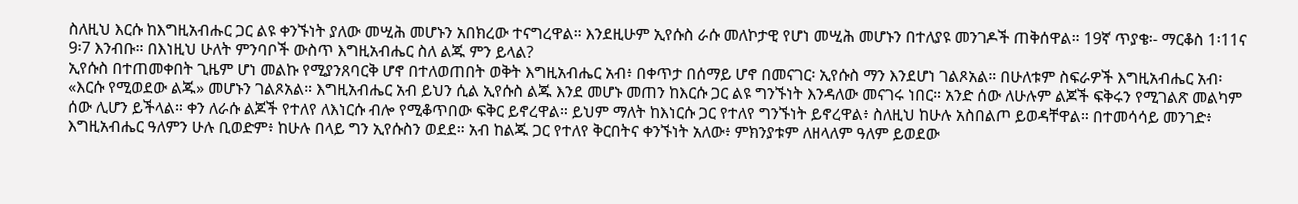ስለዚህ እርሱ ከእግዚአብሑር ጋር ልዩ ቀንኙነት ያለው መሢሕ መሆኑን አበክረው ተናግረዋል። እንደዚሁም ኢየሱስ ራሱ መለኮታዊ የሆነ መሢሕ መሆኑን በተለያዩ መንገዶች ጠቅሰዋል። 19ኛ ጥያቄ፡- ማርቆስ 1፡11ና 9፡7 እንብቡ። በእነዚህ ሁለት ምንባቦች ውስጥ እግዚአብሔር ስለ ልጁ ምን ይላል?
ኢየሱስ በተጠመቀበት ጊዜም ሆነ መልኩ የሚያንጸባርቅ ሆኖ በተለወጠበት ወቅት እግዚአብሔር አብ፥ በቀጥታ በሰማይ ሆኖ በመናገር፡ ኢየሱስ ማን እንደሆነ ገልጾአል። በሁለቱም ስፍራዎች እግዚአብሔር አብ፡ «እርሱ የሚወደው ልጁ» መሆኑን ገልጾአል። እግዚአብሔር አብ ይህን ሲል ኢየሱስ ልጁ እንደ መሆኑ መጠን ከእርሱ ጋር ልዩ ግንኙነት እንዳለው መናገሩ ነበር። አንድ ሰው ለሁሉም ልጆች ፍቅሩን የሚገልጽ መልካም ሰው ሊሆን ይችላል። ቀን ለራሱ ልጆች የተለየ ለእነርሱ ብሎ የሚቆጥበው ፍቅር ይኖረዋል። ይህም ማለት ከእነርሱ ጋር የተለየ ግንኙነት ይኖረዋል፥ ስለዚህ ከሁሉ አስበልጦ ይወዳቸዋል። በተመሳሳይ መንገድ፥ እግዚአብሔር ዓለምን ሁሉ ቢወድም፥ ከሁሉ በላይ ግን ኢየሱስን ወደደ። አብ ከልጁ ጋር የተለየ ቅርበትና ቀንኙነት አለው፥ ምክንያቱም ለዘላለም ዓለም ይወደው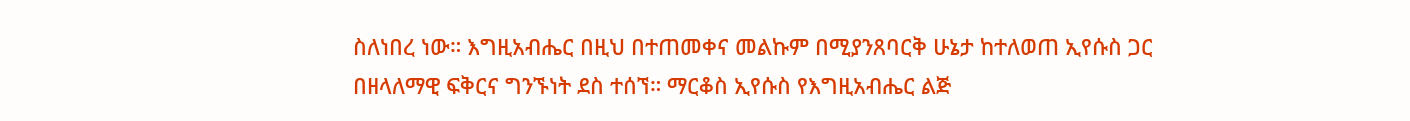ስለነበረ ነው። እግዚአብሔር በዚህ በተጠመቀና መልኩም በሚያንጸባርቅ ሁኔታ ከተለወጠ ኢየሱስ ጋር በዘላለማዊ ፍቅርና ግንኙነት ደስ ተሰኘ። ማርቆስ ኢየሱስ የእግዚአብሔር ልጅ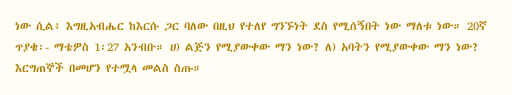ነው ሲል፥ እግዚአብሔር ከእርሱ ጋር ባለው በዚህ የተለየ ግንኙነት ደስ የሚሰኝበት ነው ማለቱ ነው። 20ኛ ጥያቄ፡- ማቴዎስ 1፡27 አንብቡ። ሀ) ልጅን የሚያውቀው ማን ነው? ለ) አባትን የሚያውቀው ማን ነው? እርግጠኞች በመሆን የተሟላ መልስ ስጡ።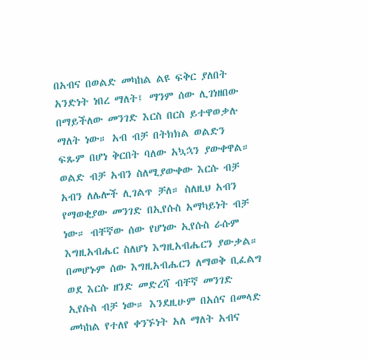በአብና በወልድ መካከል ልዩ ፍቅር ያለበት አንድነት ነበረ ማለት፤ ማንም ሰው ሊገነዘበው በማይችለው መንገድ እርስ በርስ ይተዋወቃሉ ማለት ነው። አብ ብቻ በትክክል ወልድን ፍጹም በሆነ ቅርበት ባለው አኳኋን ያውቀዋል። ወልድ ብቻ አብን ስለሚያውቀው እርሱ ብቻ አብን ለሌሎች ሊገልጥ ቻለ። ስለዚህ አብን የማወቂያው መንገድ በኢየሱስ አማካይነት ብቻ ነው። ብቸኛው ሰው የሆነው ኢየሱስ ራሱም እግዚአብሔር ስለሆነ እግዚአብሔርን ያውቃል። በመሆኑም ሰው እግዚአብሔርን ለማወቅ ቢፈልግ ወደ እርሱ ዘንድ መድረሻ ብቸኛ መንገድ ኢየሱስ ብቻ ነው። እንደዚሁም በአሰና በመላድ መካከል የተለየ ቀንኙነት አለ ማለት አብና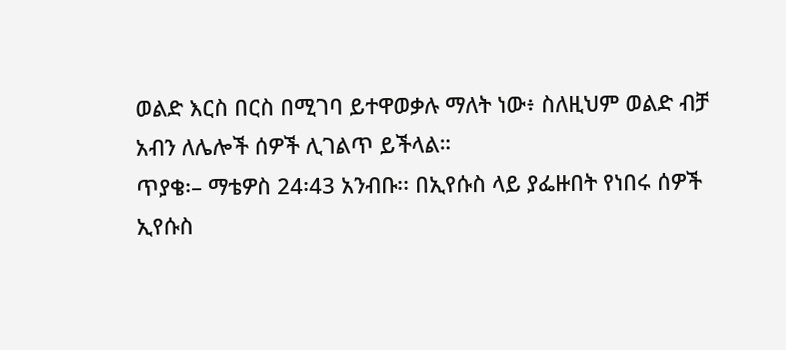ወልድ እርስ በርስ በሚገባ ይተዋወቃሉ ማለት ነው፥ ስለዚህም ወልድ ብቻ አብን ለሌሎች ሰዎች ሊገልጥ ይችላል።
ጥያቄ፡– ማቴዎስ 24፡43 አንብቡ፡፡ በኢየሱስ ላይ ያፌዙበት የነበሩ ሰዎች ኢየሱስ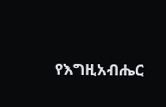የእግዚአብሔር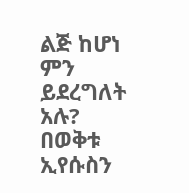ልጅ ከሆነ ምን ይደረግለት አሉ?
በወቅቱ ኢየሱስን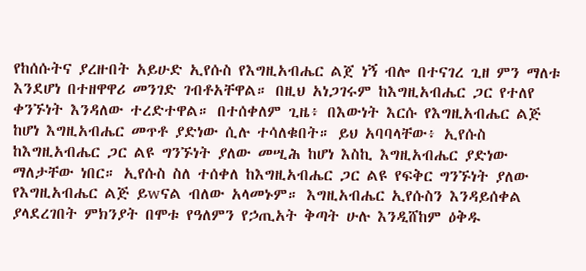የከሰሱትና ያረዙበት አይሁድ ኢየሱስ የእግዚአብሔር ልጀ ነኝ ብሎ በተናገረ ጊዘ ምን ማለቱ እንደሆነ በተዘዋዋሪ መንገድ ገብቶአቸዋል። በዚህ አነጋገሩም ከእግዚአብሔር ጋር የተለየ ቀንኙነት እንዳለው ተረድተዋል። በተሰቀለም ጊዜ፥ በእውነት እርሱ የእግዚአብሔር ልጅ ከሆነ እግዚአብሔር መጥቶ ያድነው ሲሉ ተሳለቁበት። ይህ አባባላቸው፥ ኢየሱስ ከእግዚአብሔር ጋር ልዩ ግንኙነት ያለው መሢሕ ከሆነ እስኪ እግዚአብሔር ያድነው ማለታቸው ነበር። ኢየሱስ ስለ ተሰቀለ ከእግዚአብሔር ጋር ልዩ የፍቅር ግንኙነት ያለው የእግዚአብሔር ልጅ ይwናል ብለው አላመኑም። እግዚአብሔር ኢየሱስን እንዳይሰቀል ያላደረገበት ምክንያት በሞቱ የዓለምን የኃጢአት ቅጣት ሁሉ እንዲሸከም ዕቅዱ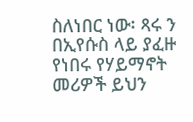ስለነበር ነው፡ ጻሩ ን በኢየሱስ ላይ ያፈዙ የነበሩ የሃይማኖት መሪዎች ይህን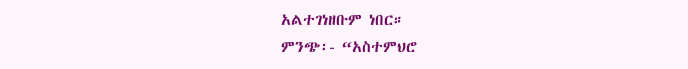አልተገነዘቡም ነበር።
ምንጭ፡- “አስተምህሮ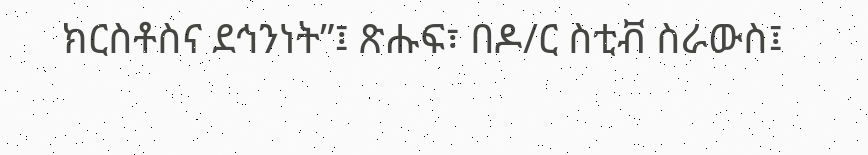ክርስቶስና ደኅንነት”፤ ጽሑፍ፣ በዶ/ር ስቲቭ ስራውስ፤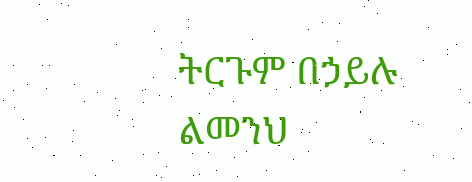ትርጉም በኃይሉ ልመንህ